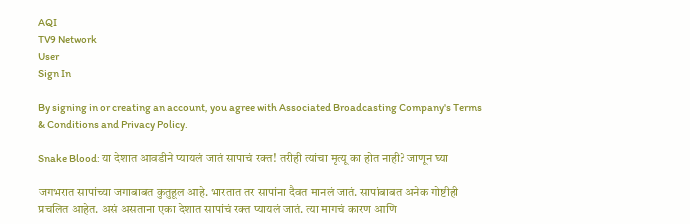AQI
TV9 Network
User
Sign In

By signing in or creating an account, you agree with Associated Broadcasting Company's Terms & Conditions and Privacy Policy.

Snake Blood: या देशात आवडीने प्यायलं जातं सापाचं रक्त! तरीही त्यांचा मृत्यू का होत नाही? जाणून घ्या

जगभरात सापांच्या जगाबाबत कुतुहूल आहे. भारतात तर सापांना दैवत मानलं जातं. सापांबाबत अनेक गोष्टीही प्रचलित आहेत. असं असताना एका देशात सापांचं रक्त प्यायलं जातं. त्या मागचं कारण आणि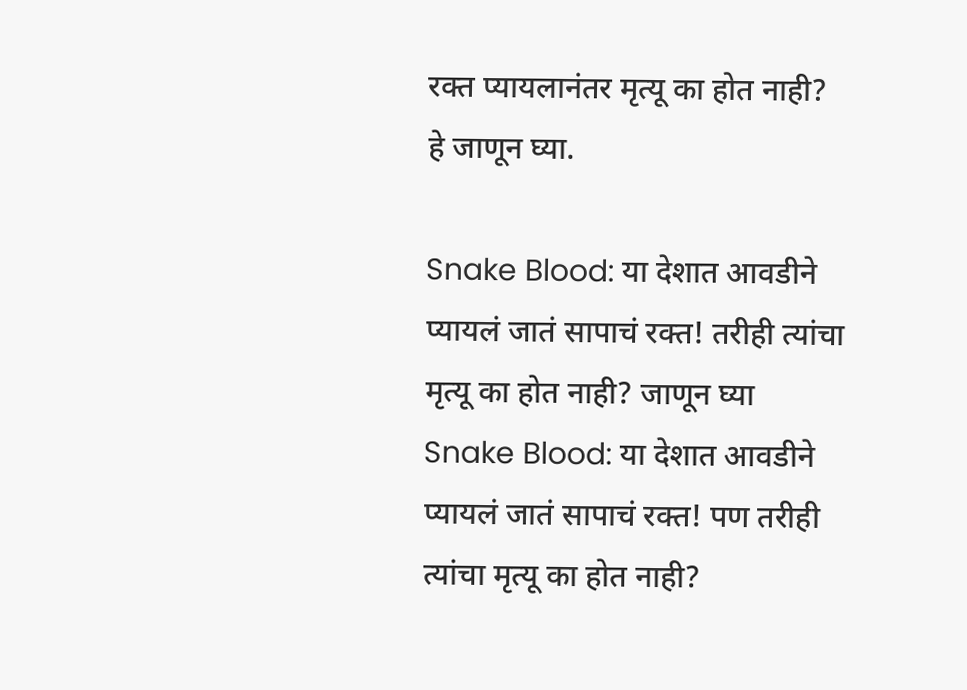रक्त प्यायलानंतर मृत्यू का होत नाही? हे जाणून घ्या.

Snake Blood: या देशात आवडीने प्यायलं जातं सापाचं रक्त! तरीही त्यांचा मृत्यू का होत नाही? जाणून घ्या
Snake Blood: या देशात आवडीने प्यायलं जातं सापाचं रक्त! पण तरीही त्यांचा मृत्यू का होत नाही?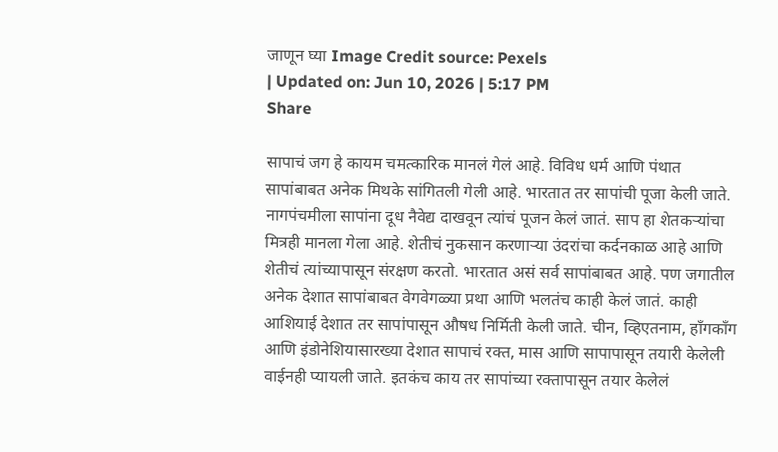जाणून घ्या Image Credit source: Pexels
| Updated on: Jun 10, 2026 | 5:17 PM
Share

सापाचं जग हे कायम चमत्कारिक मानलं गेलं आहे. विविध धर्म आणि पंथात सापांबाबत अनेक मिथके सांगितली गेली आहे. भारतात तर सापांची पूजा केली जाते. नागपंचमीला सापांना दूध नैवेद्य दाखवून त्यांचं पूजन केलं जातं. साप हा शेतकऱ्यांचा मित्रही मानला गेला आहे. शेतीचं नुकसान करणाऱ्या उंदरांचा कर्दनकाळ आहे आणि शेतीचं त्यांच्यापासून संरक्षण करतो. भारतात असं सर्व सापांबाबत आहे. पण जगातील अनेक देशात सापांबाबत वेगवेगळ्या प्रथा आणि भलतंच काही केलं जातं. काही आशियाई देशात तर सापांपासून औषध निर्मिती केली जाते. चीन, व्हिएतनाम, हाँगकाँग आणि इंडोनेशियासारख्या देशात सापाचं रक्त, मास आणि सापापासून तयारी केलेली वाईनही प्यायली जाते. इतकंच काय तर सापांच्या रक्तापासून तयार केलेलं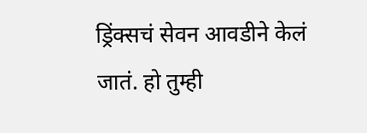ड्रिंक्सचं सेवन आवडीने केलं जातं. हो तुम्ही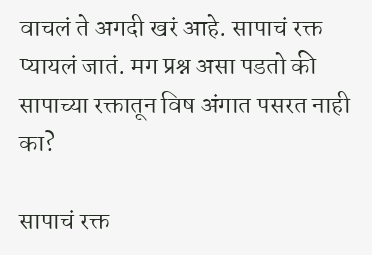वाचलं ते अगदी खरं आहे. सापाचं रक्त प्यायलं जातं. मग प्रश्न असा पडतो की सापाच्या रक्तातून विष अंगात पसरत नाही का?

सापाचं रक्त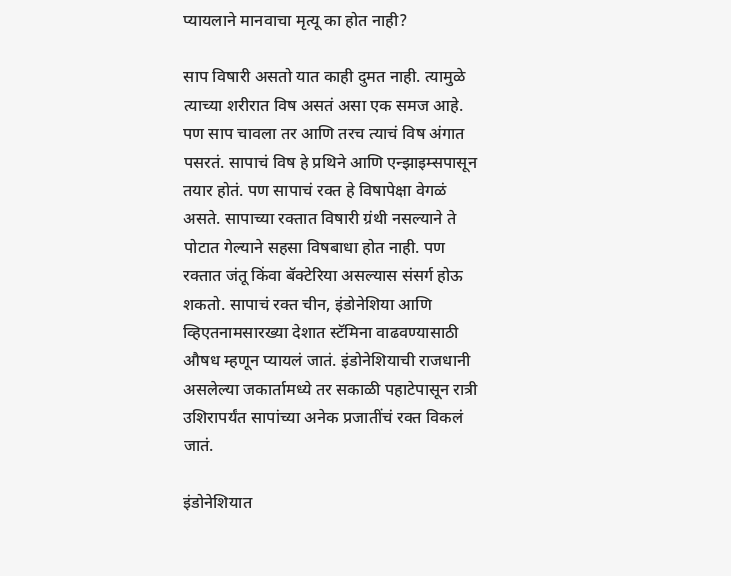प्यायलाने मानवाचा मृत्यू का होत नाही?

साप विषारी असतो यात काही दुमत नाही. त्यामुळे त्याच्या शरीरात विष असतं असा एक समज आहे. पण साप चावला तर आणि तरच त्याचं विष अंगात पसरतं. सापाचं विष हे प्रथिने आणि एन्झाइम्सपासून तयार होतं. पण सापाचं रक्त हे विषापेक्षा वेगळं असते. सापाच्या रक्तात विषारी ग्रंथी नसल्याने ते पोटात गेल्याने सहसा विषबाधा होत नाही. पण रक्तात जंतू किंवा बॅक्टेरिया असल्यास संसर्ग होऊ शकतो. सापाचं रक्त चीन, इंडोनेशिया आणि व्हिएतनामसारख्या देशात स्टॅमिना वाढवण्यासाठी औषध म्हणून प्यायलं जातं. इंडोनेशियाची राजधानी असलेल्या जकार्तामध्ये तर सकाळी पहाटेपासून रात्री उशिरापर्यंत सापांच्या अनेक प्रजातींचं रक्त विकलं जातं.

इंडोनेशियात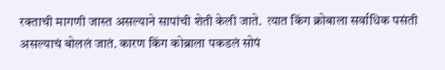रक्ताची मागणी जास्त असल्याने सापांची शेती केली जाते.  त्यात किंग क्रोबाला सर्वाधिक पसंती असल्याचं बोललं जातं. कारण किंग कोब्राला पकडलं सोपं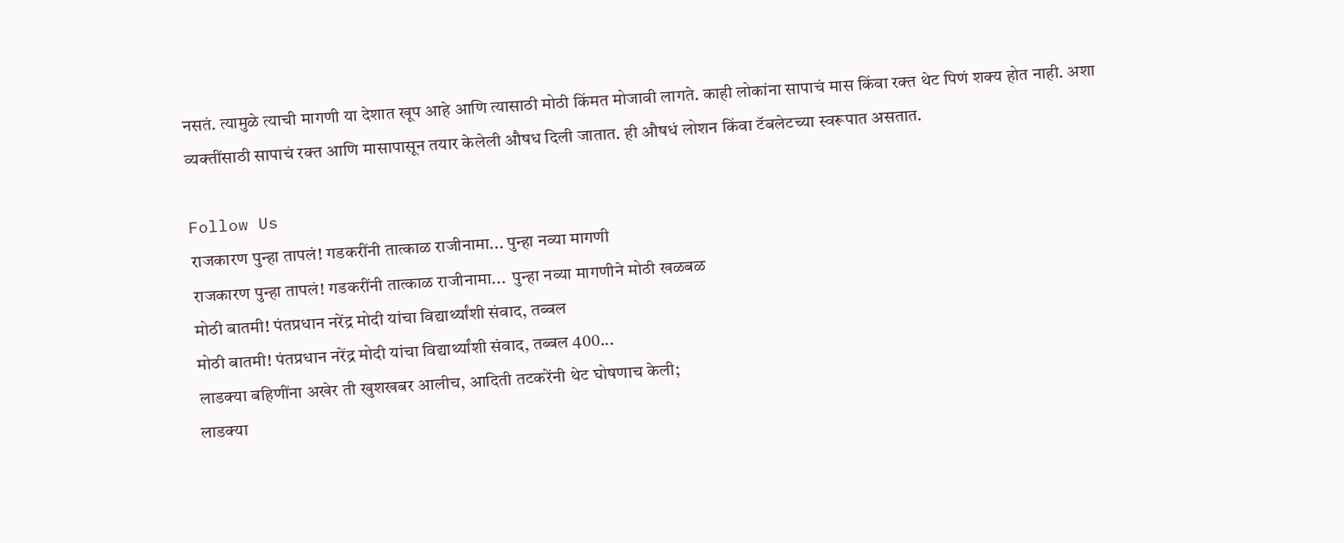नसतं. त्यामुळे त्याची मागणी या देशात खूप आहे आणि त्यासाठी मोठी किंमत मोजावी लागते. काही लोकांना सापाचं मास किंवा रक्त थेट पिणं शक्य होत नाही. अशा व्यक्तींसाठी सापाचं रक्त आणि मासापासून तयार केलेली औषध दिली जातात. ही औषधं लोशन किंवा टॅबलेटच्या स्वरूपात असतात.

Follow Us
राजकारण पुन्हा तापलं! गडकरींनी तात्काळ राजीनामा... पुन्हा नव्या मागणी
राजकारण पुन्हा तापलं! गडकरींनी तात्काळ राजीनामा...  पुन्हा नव्या मागणीने मोठी खळबळ
मोठी बातमी! पंतप्रधान नरेंद्र मोदी यांचा विद्यार्थ्यांशी संवाद, तब्बल
मोठी बातमी! पंतप्रधान नरेंद्र मोदी यांचा विद्यार्थ्यांशी संवाद, तब्बल 400...
लाडक्या बहिणींना अखेर ती खुशखबर आलीच, आदिती तटकरेंनी थेट घोषणाच केली;
लाडक्या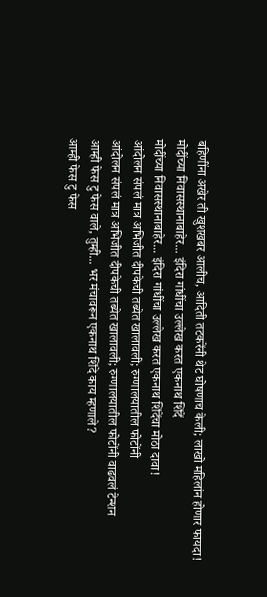बहिणींना अखेर ती खुशखबर आलीच, आदिती तटकरेंनी थेट घोषणाच केली; लाखो महिलांन होणार फायदा!
मोदींच्या निवासस्थानाबाहेर... इंदिरा गांधींचा उल्लेख करत एकनाथ शिंदें
मोदींच्या निवासस्थानाबाहेर... इंदिरा गांधींचा उल्लेख करत एकनाथ शिंदेंचा मोठा दावा!
आंदोलन संपलं मात्र अभिजीत दीपकेची तब्येत खालावली; रुग्णालयातील फोटोंनी
आंदोलन संपलं मात्र अभिजीत दीपकेची तब्येत खालावली; रुग्णालयातील फोटोंनी वाढवलं टेन्शन
आम्ही फेस टु फेस वाले, तुम्ही... भर मंचावरून एकनाथ शिंदे काय म्हणाले?
आम्ही फेस टु फेस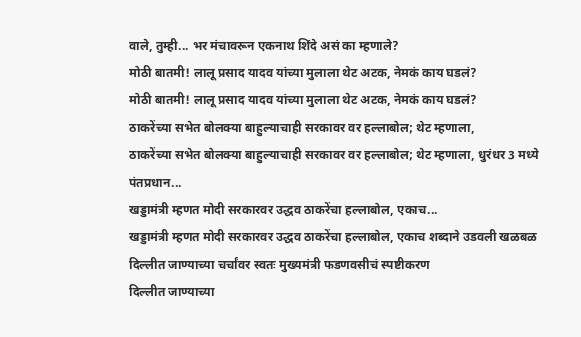वाले, तुम्ही... भर मंचावरून एकनाथ शिंदे असं का म्हणाले?
मोठी बातमी! लालू प्रसाद यादव यांच्या मुलाला थेट अटक, नेमकं काय घडलं?
मोठी बातमी! लालू प्रसाद यादव यांच्या मुलाला थेट अटक, नेमकं काय घडलं?
ठाकरेंच्या सभेत बोलक्या बाहुल्याचाही सरकावर वर हल्लाबोल; थेट म्हणाला,
ठाकरेंच्या सभेत बोलक्या बाहुल्याचाही सरकावर वर हल्लाबोल; थेट म्हणाला, धुरंधर 3 मध्ये पंतप्रधान...
खड्डामंत्री म्हणत मोदी सरकारवर उद्धव ठाकरेंचा हल्लाबोल, एकाच...
खड्डामंत्री म्हणत मोदी सरकारवर उद्धव ठाकरेंचा हल्लाबोल, एकाच शब्दाने उडवली खळबळ
दिल्लीत जाण्याच्या चर्चांवर स्वतः मुख्यमंत्री फडणवसीचं स्पष्टीकरण
दिल्लीत जाण्याच्या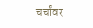चर्चांवर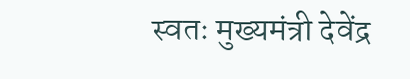स्वतः मुख्यमंत्री देवेंद्र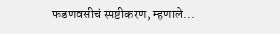फडणवसीचं स्पष्टीकरण, म्हणाले...